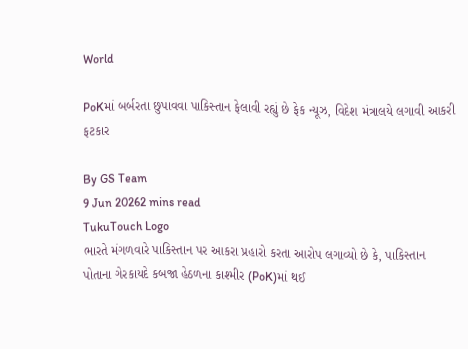World

PoKમાં બર્બરતા છુપાવવા પાકિસ્તાન ફેલાવી રહ્યું છે ફેક ન્યૂઝ, વિદેશ મંત્રાલયે લગાવી આકરી ફટકાર

By GS Team
9 Jun 20262 mins read
TukuTouch Logo
ભારતે મંગળવારે પાકિસ્તાન પર આકરા પ્રહારો કરતા આરોપ લગાવ્યો છે કે, પાકિસ્તાન પોતાના ગેરકાયદે કબજા હેઠળના કાશ્મીર (PoK)માં થઈ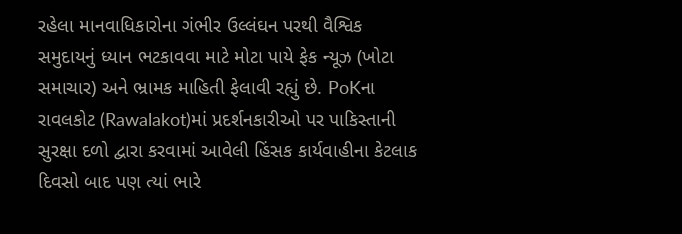રહેલા માનવાધિકારોના ગંભીર ઉલ્લંઘન પરથી વૈશ્વિક સમુદાયનું ધ્યાન ભટકાવવા માટે મોટા પાયે ફેક ન્યૂઝ (ખોટા સમાચાર) અને ભ્રામક માહિતી ફેલાવી રહ્યું છે. PoKના રાવલકોટ (Rawalakot)માં પ્રદર્શનકારીઓ પર પાકિસ્તાની સુરક્ષા દળો દ્વારા કરવામાં આવેલી હિંસક કાર્યવાહીના કેટલાક દિવસો બાદ પણ ત્યાં ભારે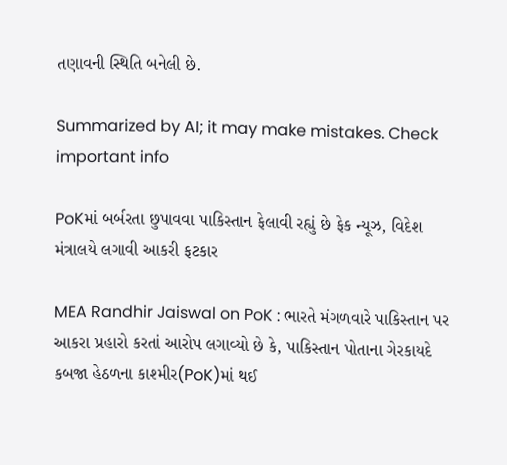તણાવની સ્થિતિ બનેલી છે.

Summarized by AI; it may make mistakes. Check important info

PoKમાં બર્બરતા છુપાવવા પાકિસ્તાન ફેલાવી રહ્યું છે ફેક ન્યૂઝ, વિદેશ મંત્રાલયે લગાવી આકરી ફટકાર

MEA Randhir Jaiswal on PoK : ભારતે મંગળવારે પાકિસ્તાન પર આકરા પ્રહારો કરતાં આરોપ લગાવ્યો છે કે, પાકિસ્તાન પોતાના ગેરકાયદે કબજા હેઠળના કાશ્મીર(PoK)માં થઈ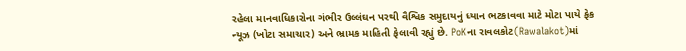રહેલા માનવાધિકારોના ગંભીર ઉલ્લંઘન પરથી વૈશ્વિક સમુદાયનું ધ્યાન ભટકાવવા માટે મોટા પાયે ફેક ન્યૂઝ (ખોટા સમાચાર) અને ભ્રામક માહિતી ફેલાવી રહ્યું છે. PoKના રાવલકોટ(Rawalakot)માં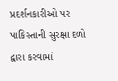પ્રદર્શનકારીઓ પર પાકિસ્તાની સુરક્ષા દળો દ્વારા કરવામાં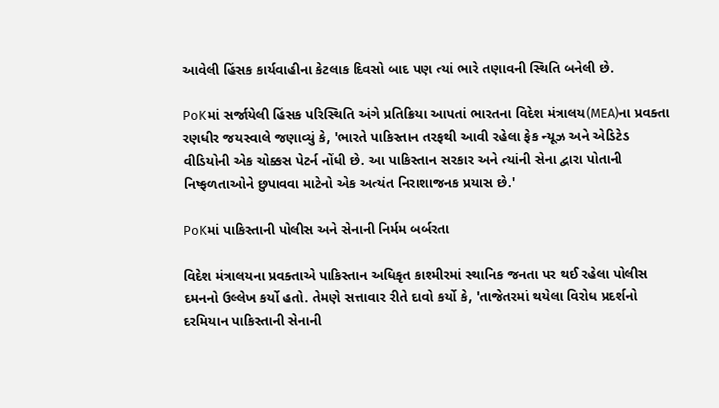આવેલી હિંસક કાર્યવાહીના કેટલાક દિવસો બાદ પણ ત્યાં ભારે તણાવની સ્થિતિ બનેલી છે.

PoKમાં સર્જાયેલી હિંસક પરિસ્થિતિ અંગે પ્રતિક્રિયા આપતાં ભારતના વિદેશ મંત્રાલય(MEA)ના પ્રવક્તા રણધીર જયસ્વાલે જણાવ્યું કે, 'ભારતે પાકિસ્તાન તરફથી આવી રહેલા ફેક ન્યૂઝ અને એડિટેડ વીડિયોની એક ચોક્કસ પેટર્ન નોંધી છે. આ પાકિસ્તાન સરકાર અને ત્યાંની સેના દ્વારા પોતાની નિષ્ફળતાઓને છુપાવવા માટેનો એક અત્યંત નિરાશાજનક પ્રયાસ છે.'

PoKમાં પાકિસ્તાની પોલીસ અને સેનાની નિર્મમ બર્બરતા

વિદેશ મંત્રાલયના પ્રવક્તાએ પાકિસ્તાન અધિકૃત કાશ્મીરમાં સ્થાનિક જનતા પર થઈ રહેલા પોલીસ દમનનો ઉલ્લેખ કર્યો હતો. તેમણે સત્તાવાર રીતે દાવો કર્યો કે, 'તાજેતરમાં થયેલા વિરોધ પ્રદર્શનો દરમિયાન પાકિસ્તાની સેનાની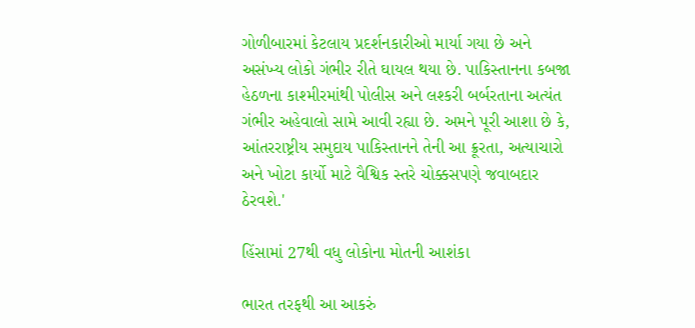ગોળીબારમાં કેટલાય પ્રદર્શનકારીઓ માર્યા ગયા છે અને અસંખ્ય લોકો ગંભીર રીતે ઘાયલ થયા છે. પાકિસ્તાનના કબજા હેઠળના કાશ્મીરમાંથી પોલીસ અને લશ્કરી બર્બરતાના અત્યંત ગંભીર અહેવાલો સામે આવી રહ્યા છે. અમને પૂરી આશા છે કે, આંતરરાષ્ટ્રીય સમુદાય પાકિસ્તાનને તેની આ ક્રૂરતા, અત્યાચારો અને ખોટા કાર્યો માટે વૈશ્વિક સ્તરે ચોક્કસપણે જવાબદાર ઠેરવશે.'

હિંસામાં 27થી વધુ લોકોના મોતની આશંકા

ભારત તરફથી આ આકરું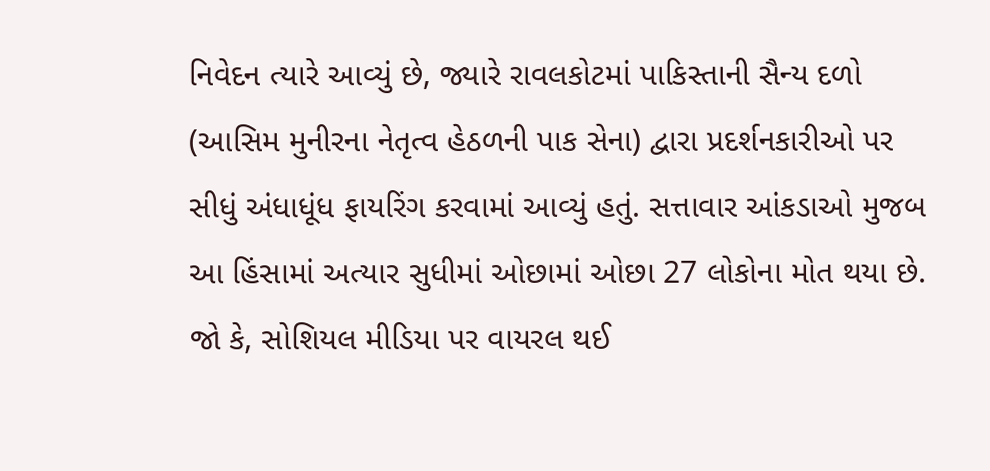નિવેદન ત્યારે આવ્યું છે, જ્યારે રાવલકોટમાં પાકિસ્તાની સૈન્ય દળો (આસિમ મુનીરના નેતૃત્વ હેઠળની પાક સેના) દ્વારા પ્રદર્શનકારીઓ પર સીધું અંધાધૂંધ ફાયરિંગ કરવામાં આવ્યું હતું. સત્તાવાર આંકડાઓ મુજબ આ હિંસામાં અત્યાર સુધીમાં ઓછામાં ઓછા 27 લોકોના મોત થયા છે. જો કે, સોશિયલ મીડિયા પર વાયરલ થઈ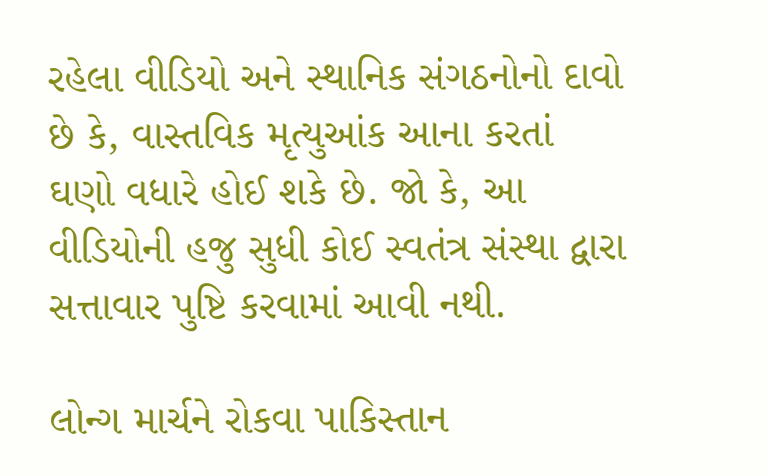રહેલા વીડિયો અને સ્થાનિક સંગઠનોનો દાવો છે કે, વાસ્તવિક મૃત્યુઆંક આના કરતાં ઘણો વધારે હોઈ શકે છે. જો કે, આ વીડિયોની હજુ સુધી કોઈ સ્વતંત્ર સંસ્થા દ્વારા સત્તાવાર પુષ્ટિ કરવામાં આવી નથી.

લોન્ગ માર્ચને રોકવા પાકિસ્તાન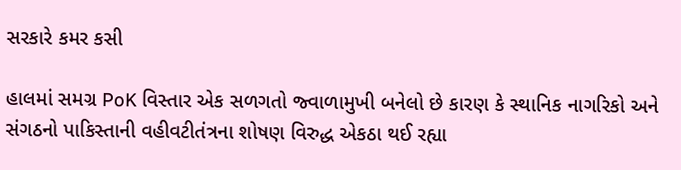સરકારે કમર કસી

હાલમાં સમગ્ર PoK વિસ્તાર એક સળગતો જ્વાળામુખી બનેલો છે કારણ કે સ્થાનિક નાગરિકો અને સંગઠનો પાકિસ્તાની વહીવટીતંત્રના શોષણ વિરુદ્ધ એકઠા થઈ રહ્યા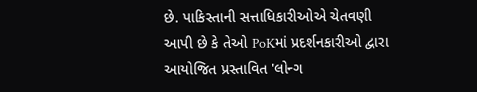છે. પાકિસ્તાની સત્તાધિકારીઓએ ચેતવણી આપી છે કે તેઓ PoKમાં પ્રદર્શનકારીઓ દ્વારા આયોજિત પ્રસ્તાવિત 'લોન્ગ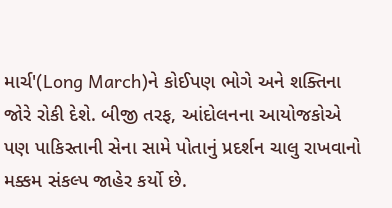માર્ચ'(Long March)ને કોઈપણ ભોગે અને શક્તિના જોરે રોકી દેશે. બીજી તરફ, આંદોલનના આયોજકોએ પણ પાકિસ્તાની સેના સામે પોતાનું પ્રદર્શન ચાલુ રાખવાનો મક્કમ સંકલ્પ જાહેર કર્યો છે.